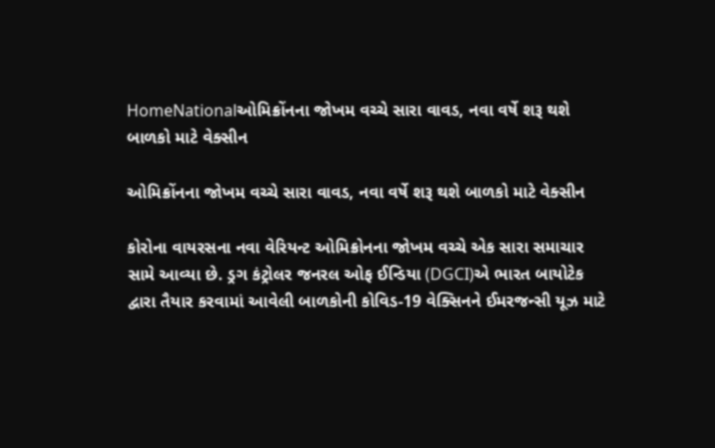HomeNationalઓમિક્રોંનના જોખમ વચ્ચે સારા વાવડ, નવા વર્ષે શરૂ થશે બાળકો માટે વેક્સીન

ઓમિક્રોંનના જોખમ વચ્ચે સારા વાવડ, નવા વર્ષે શરૂ થશે બાળકો માટે વેક્સીન

કોરોના વાયરસના નવા વેરિયન્ટ ઓમિક્રોનના જોખમ વચ્ચે એક સારા સમાચાર સામે આવ્યા છે. ડ્રગ કંટ્રોલર જનરલ ઓફ ઈન્ડિયા (DGCI)એ ભારત બાયોટેક દ્વારા તૈયાર કરવામાં આવેલી બાળકોની કોવિડ-19 વેક્સિનને ઈમરજન્સી યૂઝ માટે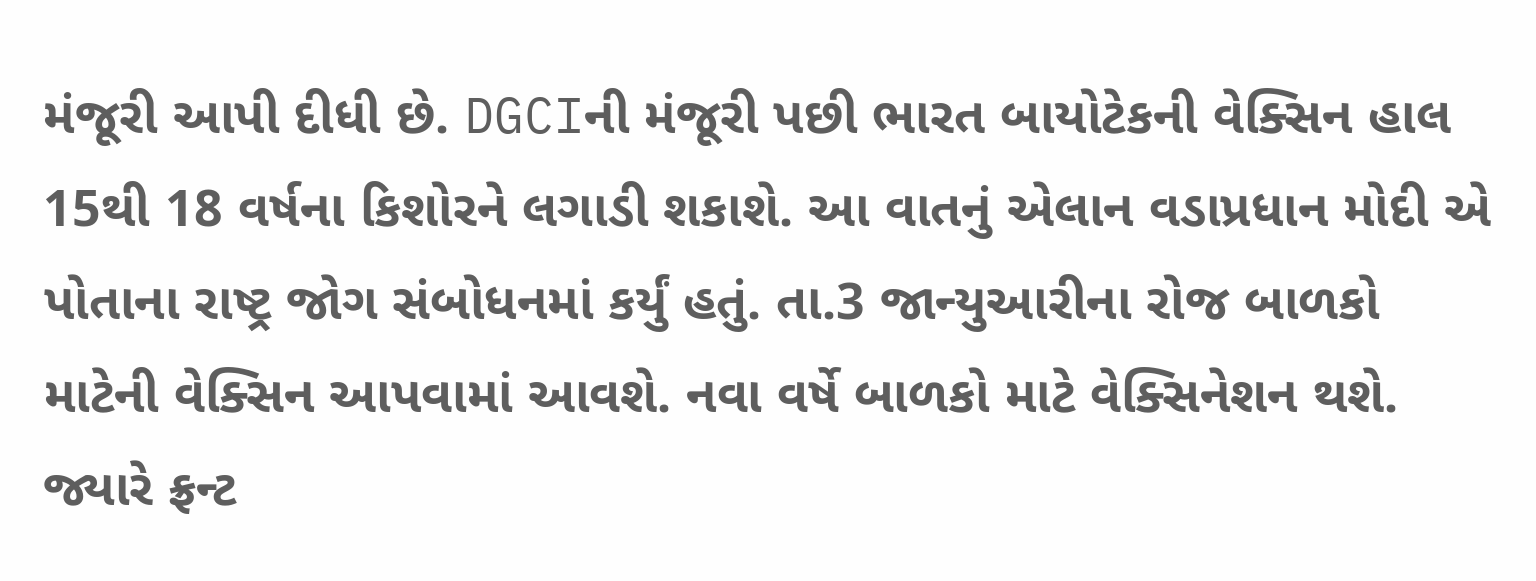મંજૂરી આપી દીધી છે. DGCIની મંજૂરી પછી ભારત બાયોટેકની વેક્સિન હાલ 15થી 18 વર્ષના કિશોરને લગાડી શકાશે. આ વાતનું એલાન વડાપ્રધાન મોદી એ પોતાના રાષ્ટ્ર જોગ સંબોધનમાં કર્યું હતું. તા.3 જાન્યુઆરીના રોજ બાળકો માટેની વેક્સિન આપવામાં આવશે. નવા વર્ષે બાળકો માટે વેક્સિનેશન થશે. જ્યારે ફ્રન્ટ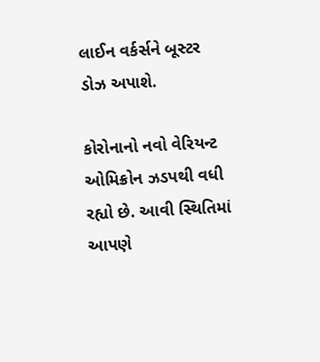લાઈન વર્કર્સને બૂસ્ટર ડોઝ અપાશે.

કોરોનાનો નવો વેરિયન્ટ ઓમિક્રોન ઝડપથી વધી રહ્યો છે. આવી સ્થિતિમાં આપણે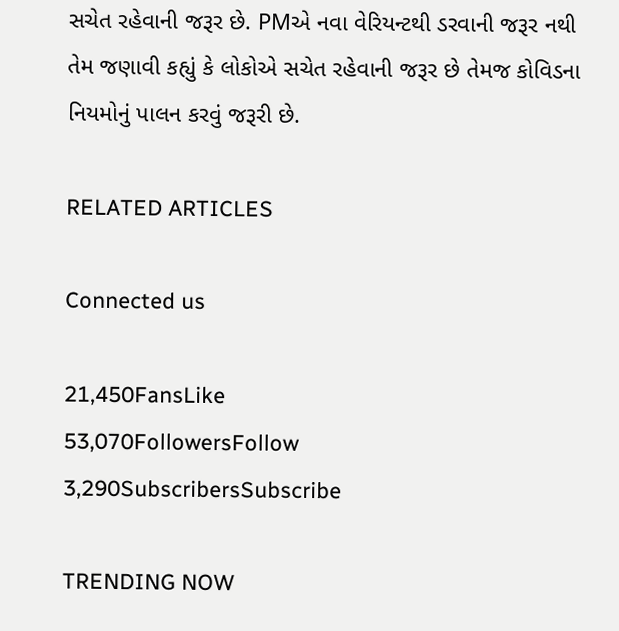સચેત રહેવાની જરૂર છે. PMએ નવા વેરિયન્ટથી ડરવાની જરૂર નથી તેમ જણાવી કહ્યું કે લોકોએ સચેત રહેવાની જરૂર છે તેમજ કોવિડના નિયમોનું પાલન કરવું જરૂરી છે.

RELATED ARTICLES

Connected us

21,450FansLike
53,070FollowersFollow
3,290SubscribersSubscribe

TRENDING NOW